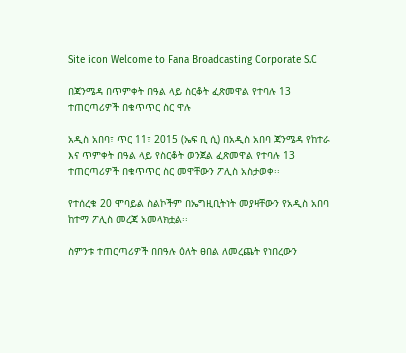Site icon Welcome to Fana Broadcasting Corporate S.C

በጃንሜዳ በጥምቀት በዓል ላይ ስርቆት ፈጽመዋል የተባሉ 13 ተጠርጣሪዎች በቁጥጥር ስር ዋሉ

አዲስ አበባ፣ ጥር 11፣ 2015 (ኤፍ ቢ ሲ) በአዲስ አበባ ጃንሜዳ የከተራ እና ጥምቀት በዓል ላይ የስርቆት ወንጀል ፈጽመዋል የተባሉ 13 ተጠርጣሪዎች በቁጥጥር ስር መዋቸውን ፖሊስ አስታወቀ፡፡

የተሰረቁ 20 ሞባይል ስልኮችም በኤግዚቢትነት መያዛቸውን የአዲስ አበባ ከተማ ፖሊስ መረጃ አመላክቷል፡፡

ስምንቱ ተጠርጣሪዎች በበዓሉ ዕለት ፀበል ለመረጨት የነበረውን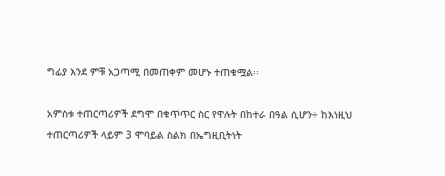ግፊያ እንደ ምቹ አጋጣሚ በመጠቀም መሆኑ ተጠቁሟል፡፡

አምስቱ ተጠርጣሪዎች ደግሞ በቁጥጥር ስር የዋሉት በከተራ በዓል ሲሆን÷ ከእነዚህ ተጠርጣሪዎች ላይም 3 ሞባይል ስልክ በኤግዚቢትነት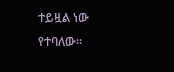ተይዟል ነው የተባለው፡፡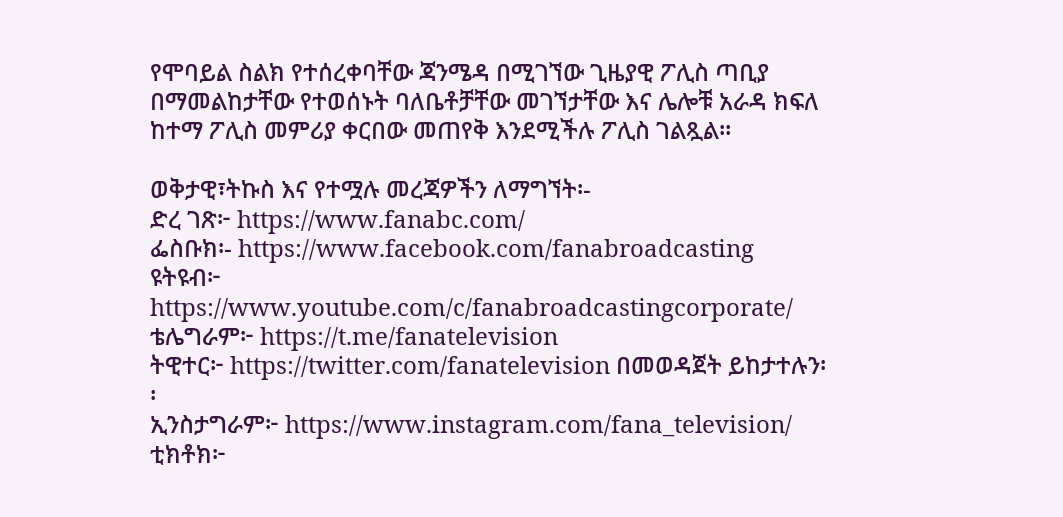የሞባይል ስልክ የተሰረቀባቸው ጃንሜዳ በሚገኘው ጊዜያዊ ፖሊስ ጣቢያ በማመልከታቸው የተወሰኑት ባለቤቶቻቸው መገኘታቸው እና ሌሎቹ አራዳ ክፍለ ከተማ ፖሊስ መምሪያ ቀርበው መጠየቅ እንደሚችሉ ፖሊስ ገልጿል።

ወቅታዊ፣ትኩስ እና የተሟሉ መረጃዎችን ለማግኘት፡-
ድረ ገጽ፦ https://www.fanabc.com/
ፌስቡክ፡- https://www.facebook.com/fanabroadcasting
ዩትዩብ፦ https://www.youtube.com/c/fanabroadcastingcorporate/
ቴሌግራም፦ https://t.me/fanatelevision
ትዊተር፦ https://twitter.com/fanatelevision በመወዳጀት ይከታተሉን፡፡
ኢንስታግራም፦ https://www.instagram.com/fana_television/
ቲክቶክ፦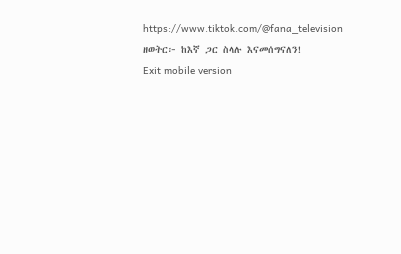https://www.tiktok.com/@fana_television
ዘወትር፦ ከእኛ ጋር ስላሉ እናመሰግናለን!
Exit mobile version